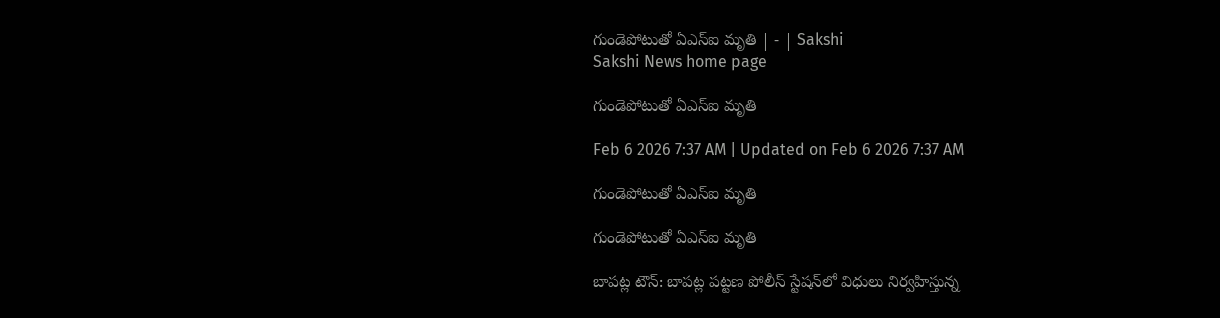గుండెపోటుతో ఏఎస్‌ఐ మృతి | - | Sakshi
Sakshi News home page

గుండెపోటుతో ఏఎస్‌ఐ మృతి

Feb 6 2026 7:37 AM | Updated on Feb 6 2026 7:37 AM

గుండెపోటుతో ఏఎస్‌ఐ మృతి

గుండెపోటుతో ఏఎస్‌ఐ మృతి

బాపట్ల టౌన్‌: బాపట్ల పట్టణ పోలీస్‌ స్టేషన్‌లో విధులు నిర్వహిస్తున్న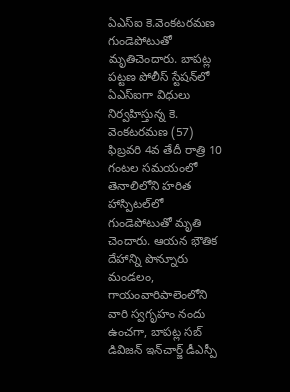ఏఎస్‌ఐ కె.వెంకటరమణ గుండెపోటుతో మృతిచెందారు. బాపట్ల పట్టణ పోలీస్‌ స్టేషన్‌లో ఏఎస్‌ఐగా విధులు నిర్వహిస్తున్న కె. వెంకటరమణ (57) ఫిబ్రవరి 4వ తేదీ రాత్రి 10 గంటల సమయంలో తెనాలిలోని హరిత హాస్పిటల్‌లో గుండెపోటుతో మృతి చెందారు. ఆయన భౌతిక దేహాన్ని పొన్నూరు మండలం, గాయంవారిపాలెంలోని వారి స్వగృహం నందు ఉంచగా, బాపట్ల సబ్‌ డివిజన్‌ ఇన్‌చార్జ్‌ డీఎస్పీ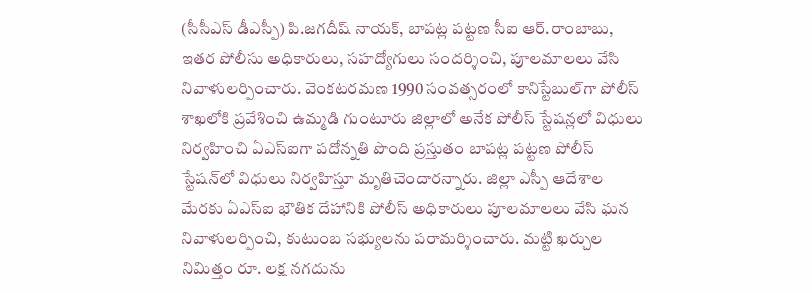(సీసీఎస్‌ డీఎస్పీ) పి.జగదీష్‌ నాయక్‌, బాపట్ల పట్టణ సీఐ ఆర్‌.రాంబాబు, ఇతర పోలీసు అధికారులు, సహద్యోగులు సందర్శించి, పూలమాలలు వేసి నివాళులర్పించారు. వెంకటరమణ 1990 సంవత్సరంలో కానిస్టేబుల్‌గా పోలీస్‌ శాఖలోకి ప్రవేశించి ఉమ్మడి గుంటూరు జిల్లాలో అనేక పోలీస్‌ స్టేషన్లలో విధులు నిర్వహించి ఏఎస్‌ఐగా పదోన్నతి పొంది ప్రస్తుతం బాపట్ల పట్టణ పోలీస్‌ స్టేషన్‌లో విధులు నిర్వహిస్తూ మృతిచెందారన్నారు. జిల్లా ఎస్పీ ఆదేశాల మేరకు ఏఎస్‌ఐ భౌతిక దేహానికి పోలీస్‌ అధికారులు పూలమాలలు వేసి ఘన నివాళులర్పించి, కుటుంబ సభ్యులను పరామర్శించారు. మట్టి ఖర్చుల నిమిత్తం రూ. లక్ష నగదును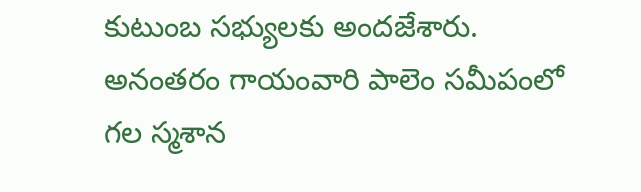కుటుంబ సభ్యులకు అందజేశారు. అనంతరం గాయంవారి పాలెం సమీపంలో గల స్మశాన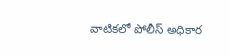వాటికలో పోలీస్‌ అధికార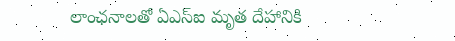లాంఛనాలతో ఏఎస్‌ఐ మృత దేహానికి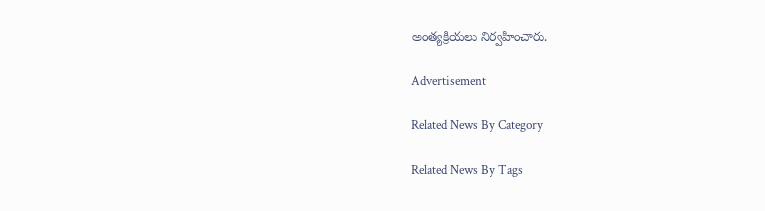అంత్యక్రియలు నిర్వహించారు.

Advertisement

Related News By Category

Related News By Tags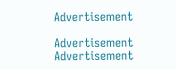Advertisement

Advertisement
Advertisement